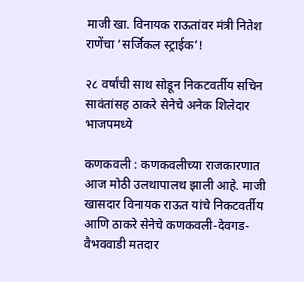माजी खा. विनायक राऊतांवर मंत्री नितेश राणेंचा ‘सर्जिकल स्ट्राईक’!

२८ वर्षांची साथ सोडून निकटवर्तीय सचिन सावंतांसह ठाकरे सेनेचे अनेक शिलेदार भाजपमध्ये

कणकवली : कणकवलीच्या राजकारणात आज मोठी उलथापालथ झाली आहे. माजी खासदार विनायक राऊत यांचे निकटवर्तीय आणि ठाकरे सेनेचे कणकवली-देवगड-वैभववाडी मतदार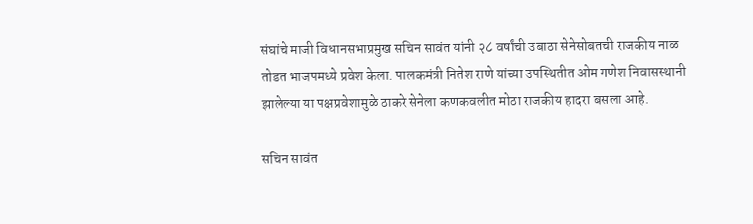संघांचे माजी विधानसभाप्रमुख सचिन सावंत यांनी २८ वर्षांची उबाठा सेनेसोबतची राजकीय नाळ तोडत भाजपमध्ये प्रवेश केला. पालकमंत्री नितेश राणे यांच्या उपस्थितीत ओम गणेश निवासस्थानी झालेल्या या पक्षप्रवेशामुळे ठाकरे सेनेला कणकवलीत मोठा राजकीय हादरा बसला आहे.

सचिन सावंत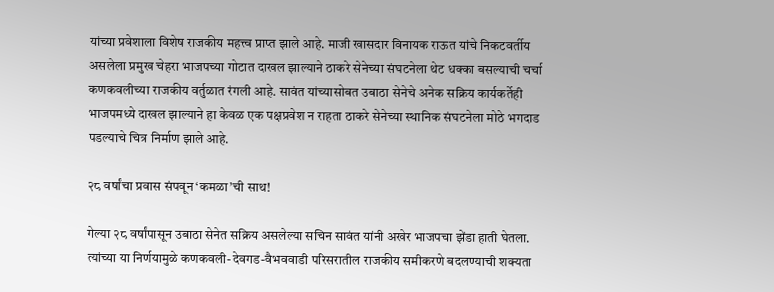यांच्या प्रवेशाला विशेष राजकीय महत्त्व प्राप्त झाले आहे. माजी खासदार विनायक राऊत यांचे निकटवर्तीय असलेला प्रमुख चेहरा भाजपच्या गोटात दाखल झाल्याने ठाकरे सेनेच्या संघटनेला थेट धक्का बसल्याची चर्चा कणकवलीच्या राजकीय वर्तुळात रंगली आहे. सावंत यांच्यासोबत उबाठा सेनेचे अनेक सक्रिय कार्यकर्तेही भाजपमध्ये दाखल झाल्याने हा केवळ एक पक्षप्रवेश न राहता ठाकरे सेनेच्या स्थानिक संघटनेला मोठे भगदाड पडल्याचे चित्र निर्माण झाले आहे.

२८ वर्षांचा प्रवास संपवून ‘कमळा’ची साथ!

गेल्या २८ वर्षांपासून उबाठा सेनेत सक्रिय असलेल्या सचिन सावंत यांनी अखेर भाजपचा झेंडा हाती घेतला. त्यांच्या या निर्णयामुळे कणकवली-देवगड-वैभववाडी परिसरातील राजकीय समीकरणे बदलण्याची शक्यता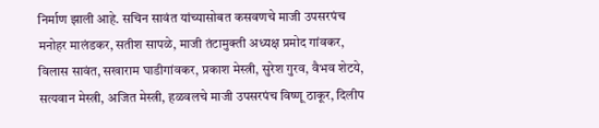निर्माण झाली आहे. सचिन सावंत यांच्यासोबत कसवणचे माजी उपसरपंच मनोहर मालंडकर, सतीश सापळे, माजी तंटामुक्ती अध्यक्ष प्रमोद गांवकर, विलास सावंत, सखाराम घाडीगांवकर, प्रकाश मेस्त्री, सुरेश गुरव, वैभव शेटये, सत्यवान मेस्त्री, अजित मेस्त्री, हळवलचे माजी उपसरपंच विष्णू ठाकूर, दिलीप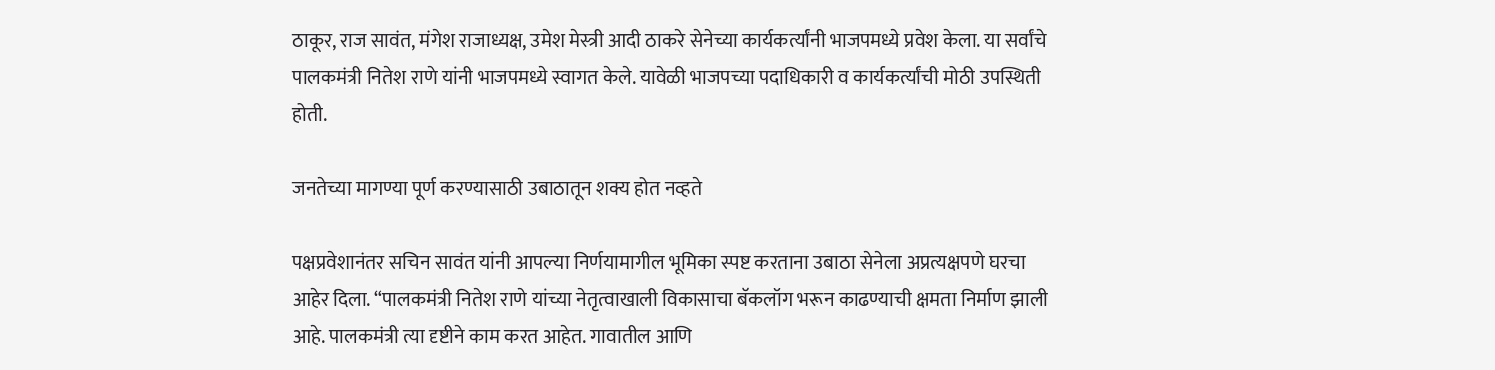ठाकूर, राज सावंत, मंगेश राजाध्यक्ष, उमेश मेस्त्री आदी ठाकरे सेनेच्या कार्यकर्त्यांनी भाजपमध्ये प्रवेश केला. या सर्वांचे पालकमंत्री नितेश राणे यांनी भाजपमध्ये स्वागत केले. यावेळी भाजपच्या पदाधिकारी व कार्यकर्त्यांची मोठी उपस्थिती होती.

जनतेच्या मागण्या पूर्ण करण्यासाठी उबाठातून शक्य होत नव्हते

पक्षप्रवेशानंतर सचिन सावंत यांनी आपल्या निर्णयामागील भूमिका स्पष्ट करताना उबाठा सेनेला अप्रत्यक्षपणे घरचा आहेर दिला. “पालकमंत्री नितेश राणे यांच्या नेतृत्वाखाली विकासाचा बॅकलॉग भरून काढण्याची क्षमता निर्माण झाली आहे. पालकमंत्री त्या दृष्टीने काम करत आहेत. गावातील आणि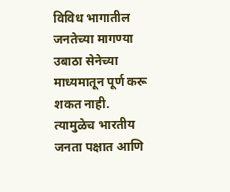विविध भागातील जनतेच्या मागण्या उबाठा सेनेच्या माध्यमातून पूर्ण करू शकत नाही. त्यामुळेच भारतीय जनता पक्षात आणि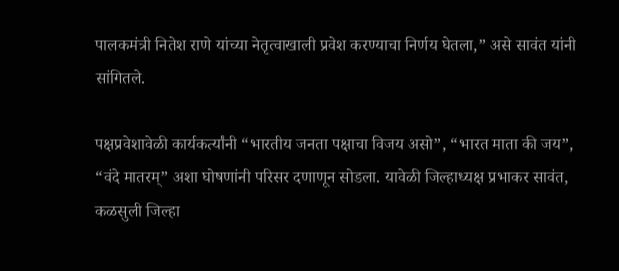पालकमंत्री नितेश राणे यांच्या नेतृत्वाखाली प्रवेश करण्याचा निर्णय घेतला,” असे सावंत यांनी सांगितले.

पक्षप्रवेशावेळी कार्यकर्त्यांनी “भारतीय जनता पक्षाचा विजय असो”, “भारत माता की जय”, “वंदे मातरम्” अशा घोषणांनी परिसर दणाणून सोडला. यावेळी जिल्हाध्यक्ष प्रभाकर सावंत, कळसुली जिल्हा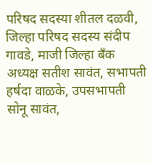परिषद सदस्या शीतल दळवी, जिल्हा परिषद सदस्य संदीप गावडे, माजी जिल्हा बँक अध्यक्ष सतीश सावंत, सभापती हर्षदा वाळके, उपसभापती सोनू सावंत,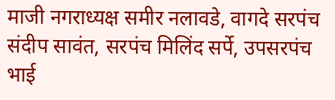माजी नगराध्यक्ष समीर नलावडे, वागदे सरपंच संदीप सावंत, सरपंच मिलिंद सर्पे, उपसरपंच भाई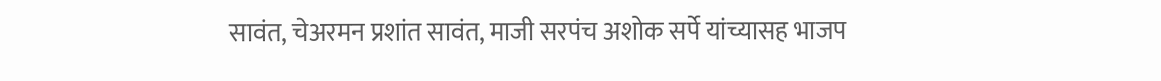सावंत, चेअरमन प्रशांत सावंत, माजी सरपंच अशोक सर्पे यांच्यासह भाजप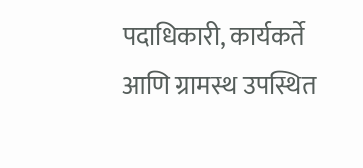पदाधिकारी, कार्यकर्ते आणि ग्रामस्थ उपस्थित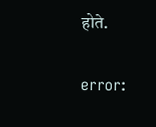होते.

error: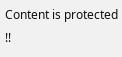Content is protected !!